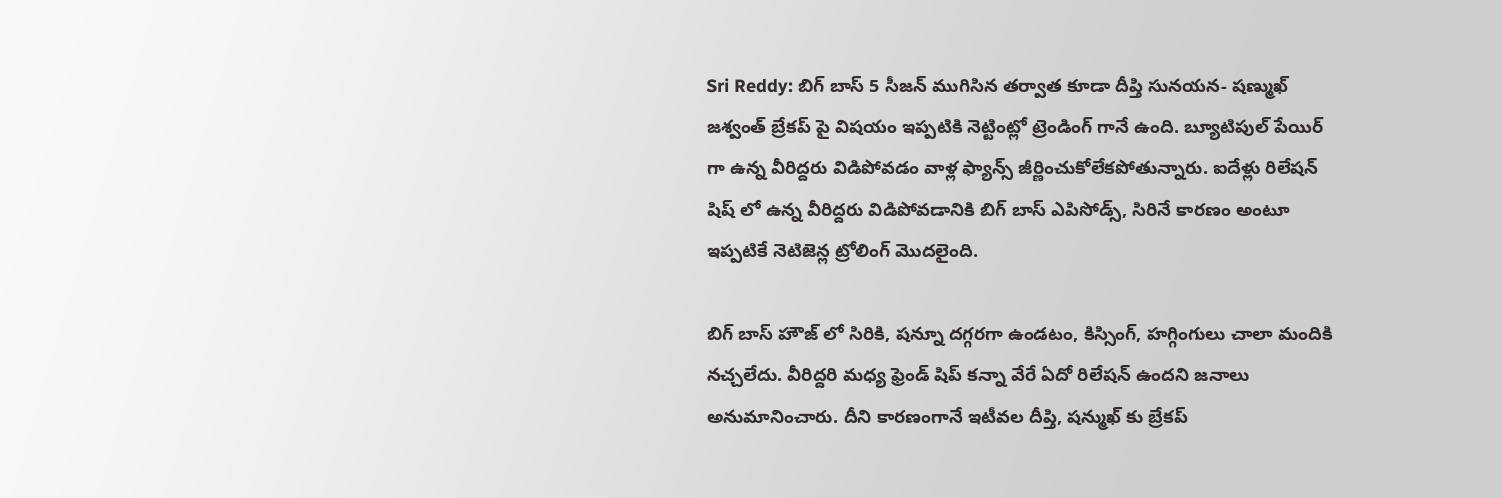Sri Reddy: బిగ్ బాస్ 5 సీజన్ ముగిసిన తర్వాత కూడా దీప్తి సునయన- షణ్ముఖ్ జశ్వంత్ బ్రేకప్ పై విషయం ఇప్పటికి నెట్టింట్లో ట్రెండింగ్ గానే ఉంది. బ్యూటిపుల్ పేయిర్ గా ఉన్న వీరిద్దరు విడిపోవడం వాళ్ల ఫ్యాన్స్ జీర్ణించుకోలేకపోతున్నారు. ఐదేళ్లు రిలేషన్ షిష్ లో ఉన్న వీరిద్దరు విడిపోవడానికి బిగ్ బాస్ ఎపిసోడ్స్, సిరినే కారణం అంటూ ఇప్పటికే నెటిజెన్ల ట్రోలింగ్ మొదలైంది.

బిగ్ బాస్ హౌజ్ లో సిరికి, షన్నూ దగ్గరగా ఉండటం, కిస్సింగ్, హగ్గింగులు చాలా మందికి నచ్చలేదు. వీరిద్దరి మధ్య ఫ్రెండ్ షిప్ కన్నా వేరే ఏదో రిలేషన్ ఉందని జనాలు అనుమానించారు. దీని కారణంగానే ఇటీవల దీప్తి, షన్ముఖ్ కు బ్రేకప్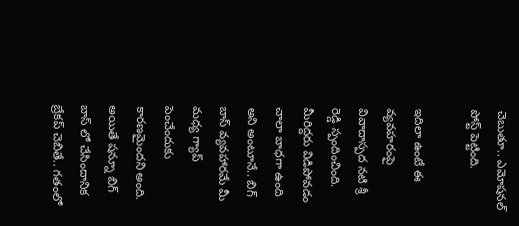చెబుతూ.. ఎమోషనల్ పోస్ట్ పెట్టింది.

ఇదిలా ఉంటే ఈ వ్యవహరంపై వివాదాస్పద నటి శ్రీ రెడ్డి స్పందించింది. మీరిద్దరు విడిపోవడం చాలా బాధగా ఉంది అని అంటూనే.. బిగ్ బాస్ వ్యవహారమే మీ మధ్య గ్యాప్ పెంచేందుకు కారణమైందని అంది. అయితే షన్నూ బిగ్ బాస్ లో చేసిందానిక బ్రేకప్ చెబితే.. గతంలో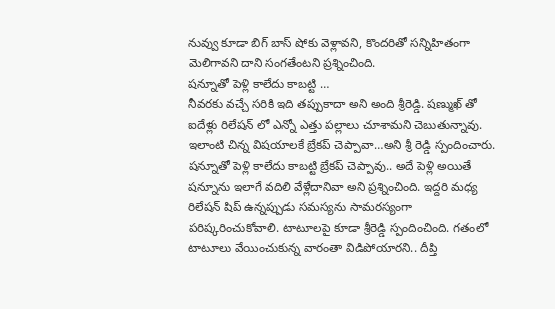నువ్వు కూడా బిగ్ బాస్ షోకు వెళ్లావని, కొందరితో సన్నిహితంగా మెలిగావని దాని సంగతేంటని ప్రశ్నించింది.
షన్నూతో పెళ్లి కాలేదు కాబట్టి …
నీవరకు వచ్చే సరికి ఇది తప్పుకాదా అని అంది శ్రీరెడ్డి. షణ్ముఖ్ తో ఐదేళ్లు రిలేషన్ లో ఎన్నో ఎత్తు పల్లాలు చూశామని చెబుతున్నావు. ఇలాంటి చిన్న విషయాలకే బ్రేకప్ చెప్పావా…అని శ్రీ రెడ్డి స్పందించారు. షన్నూతో పెళ్లి కాలేదు కాబట్టి బ్రేకప్ చెప్పావు.. అదే పెళ్లి అయితే షన్నూను ఇలాగే వదిలి వేళ్లేదానివా అని ప్రశ్నించింది. ఇద్దరి మధ్య రిలేషన్ షిప్ ఉన్నప్పుడు సమస్యను సామరస్యంగా పరిష్కరించుకోవాలి. టాటూలపై కూడా శ్రీరెడ్డి స్పందించింది. గతంలో టాటూలు వేయించుకున్న వారంతా విడిపోయారని.. దీప్తి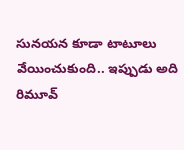సునయన కూడా టాటూలు వేయించుకుంది.. ఇప్పుడు అది రిమూవ్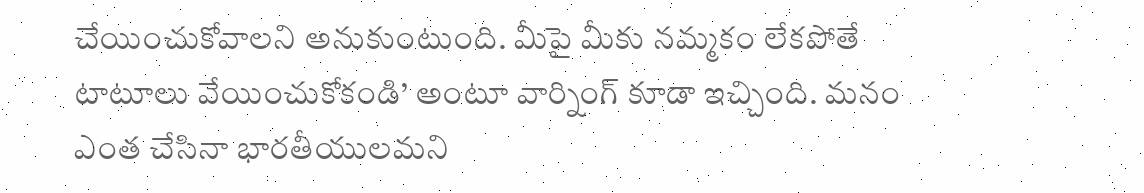చేయించుకోవాలని అనుకుంటుంది. మీపై మీకు నమ్మకం లేకపోతే టాటూలు వేయించుకోకండి’ అంటూ వార్నింగ్ కూడా ఇచ్చింది. మనం ఎంత చేసినా భారతీయులమని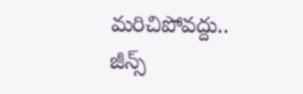మరిచిపోవద్దు.. జీన్స్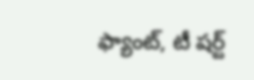ఫ్యాంట్, టీ షర్ట్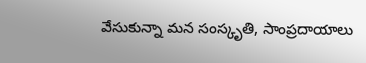వేసుకున్నా మన సంస్కృతి, సాంప్రదాయాలు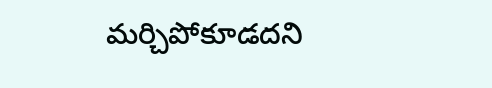మర్చిపోకూడదని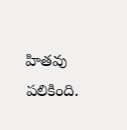హితవు పలికింది.